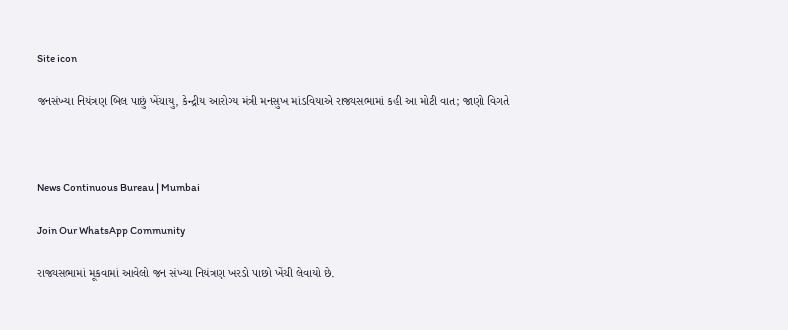Site icon

જનસંખ્યા નિયંત્રણ બિલ પાછું ખેંચાયુ, કેન્દ્રીય આરોગ્ય મંત્રી મનસુખ માંડવિયાએ રાજ્યસભામાં કહી આ મોટી વાત; જાણો વિગતે



News Continuous Bureau | Mumbai

Join Our WhatsApp Community

રાજ્યસભામાં મૂકવામાં આવેલો જન સંખ્યા નિયંત્રણ ખરડો પાછો ખેંચી લેવાયો છે.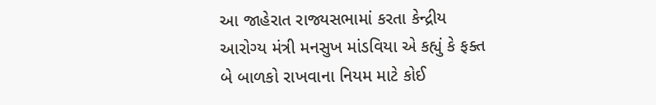આ જાહેરાત રાજ્યસભામાં કરતા કેન્દ્રીય આરોગ્ય મંત્રી મનસુખ માંડવિયા એ કહ્યું કે ફક્ત બે બાળકો રાખવાના નિયમ માટે કોઈ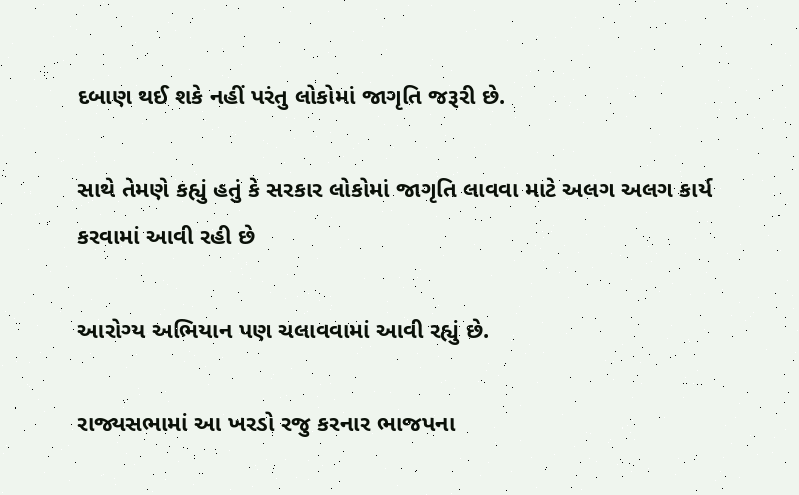દબાણ થઈ શકે નહીં પરંતુ લોકોમાં જાગૃતિ જરૂરી છે.

સાથે તેમણે કહ્યું હતું કે સરકાર લોકોમાં જાગૃતિ લાવવા માટે અલગ અલગ કાર્ય કરવામાં આવી રહી છે

આરોગ્ય અભિયાન પણ ચલાવવામાં આવી રહ્યું છે.

રાજ્યસભામાં આ ખરડો રજુ કરનાર ભાજપના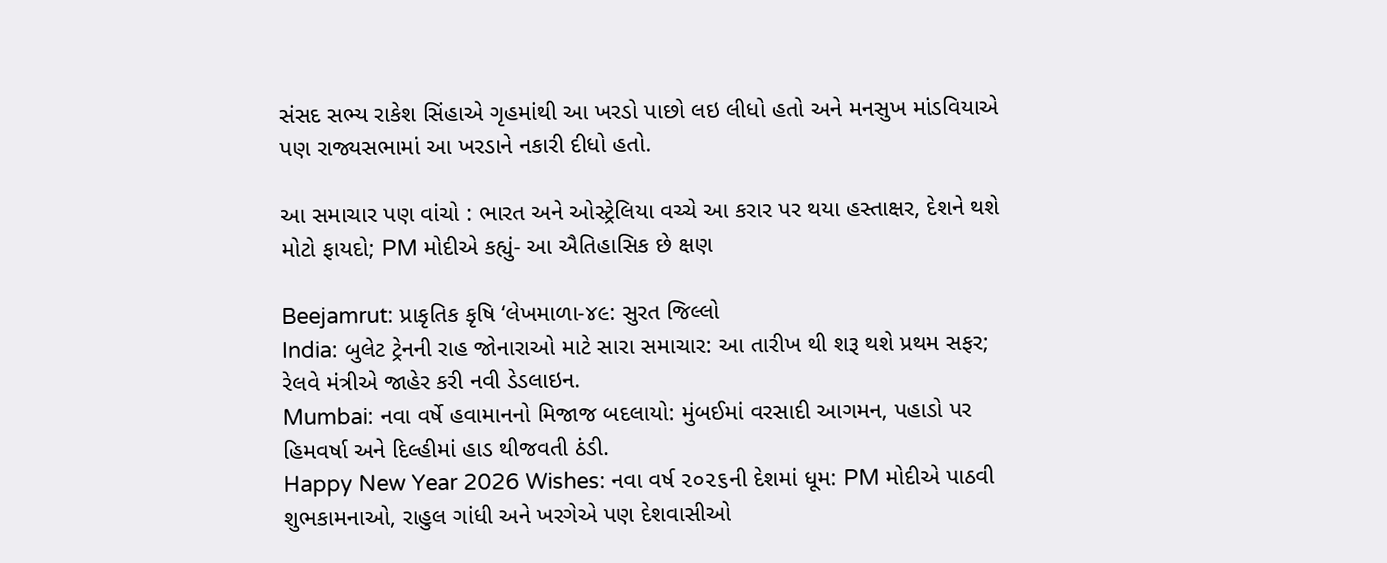સંસદ સભ્ય રાકેશ સિંહાએ ગૃહમાંથી આ ખરડો પાછો લઇ લીધો હતો અને મનસુખ માંડવિયાએ પણ રાજ્યસભામાં આ ખરડાને નકારી દીધો હતો.

આ સમાચાર પણ વાંચો : ભારત અને ઓસ્ટ્રેલિયા વચ્ચે આ કરાર પર થયા હસ્તાક્ષર, દેશને થશે મોટો ફાયદો; PM મોદીએ કહ્યું- આ ઐતિહાસિક છે ક્ષણ

Beejamrut: પ્રાકૃતિક કૃષિ ‘લેખમાળા-૪૯: સુરત જિલ્લો
India: બુલેટ ટ્રેનની રાહ જોનારાઓ માટે સારા સમાચાર: આ તારીખ થી શરૂ થશે પ્રથમ સફર; રેલવે મંત્રીએ જાહેર કરી નવી ડેડલાઇન.
Mumbai: નવા વર્ષે હવામાનનો મિજાજ બદલાયો: મુંબઈમાં વરસાદી આગમન, પહાડો પર હિમવર્ષા અને દિલ્હીમાં હાડ થીજવતી ઠંડી.
Happy New Year 2026 Wishes: નવા વર્ષ ૨૦૨૬ની દેશમાં ધૂમ: PM મોદીએ પાઠવી શુભકામનાઓ, રાહુલ ગાંધી અને ખરગેએ પણ દેશવાસીઓ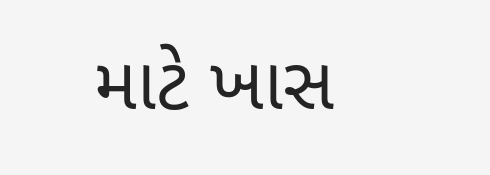માટે ખાસ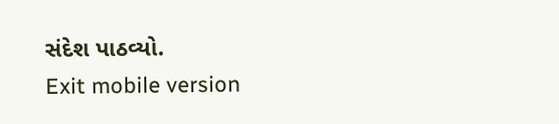સંદેશ પાઠવ્યો.
Exit mobile version